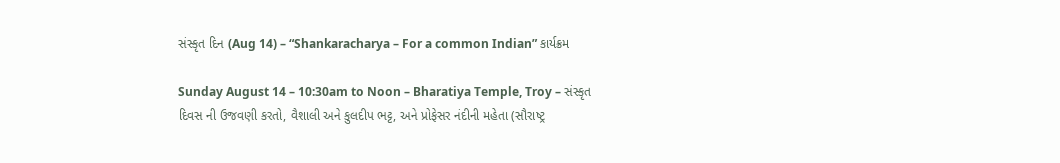સંસ્કૃત દિન (Aug 14) – “Shankaracharya – For a common Indian” કાર્યક્રમ

Sunday August 14 – 10:30am to Noon – Bharatiya Temple, Troy – સંસ્કૃત દિવસ ની ઉજવણી કરતો, વૈશાલી અને કુલદીપ ભટ્ટ, અને પ્રોફેસર નંદીની મહેતા (સૌરાષ્ટ્ર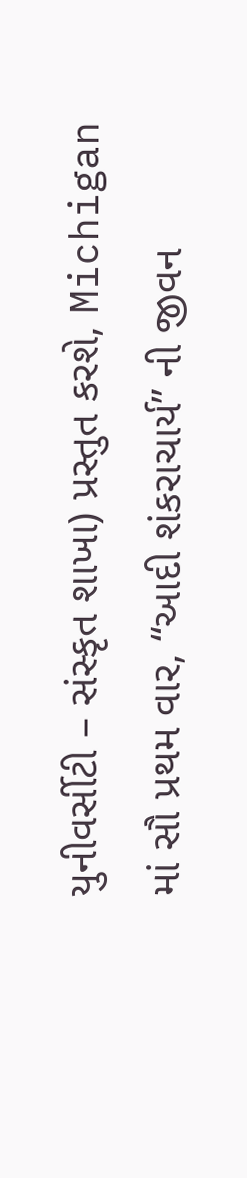યુનીવર્સીટી – સંસ્કૃત શાખા) પ્રસ્તુત કરશે, Michigan માં સૌ પ્રથમ વાર, “આદી શંકરાચાર્ય” ની જીવન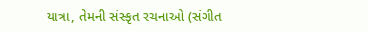યાત્રા, તેમની સંસ્કૃત રચનાઓ (સંગીત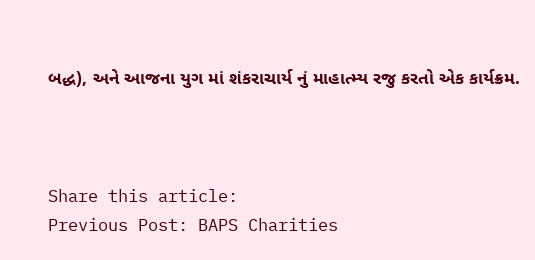બદ્ધ), અને આજના યુગ માં શંકરાચાર્ય નું માહાત્મ્ય રજુ કરતો એક કાર્યક્રમ.



Share this article:
Previous Post: BAPS Charities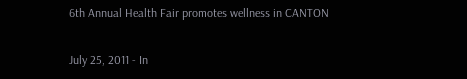6th Annual Health Fair promotes wellness in CANTON

July 25, 2011 - In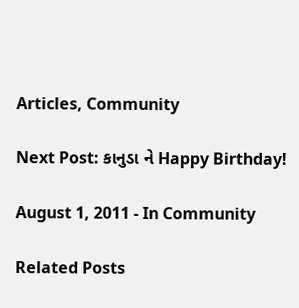Articles, Community

Next Post: કાનુડા ને Happy Birthday!

August 1, 2011 - In Community

Related Posts